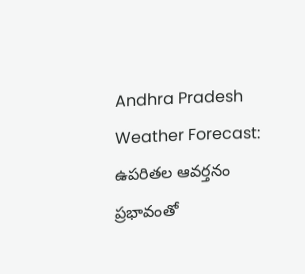Andhra Pradesh Weather Forecast: ఉపరితల ఆవర్తనం ప్రభావంతో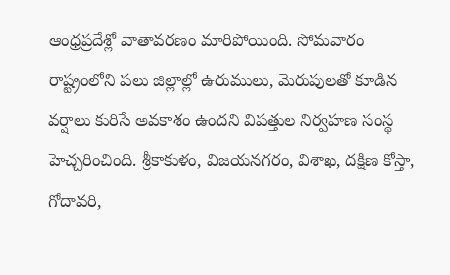ఆంధ్రప్రదేశ్లో వాతావరణం మారిపోయింది. సోమవారం రాష్ట్రంలోని పలు జిల్లాల్లో ఉరుములు, మెరుపులతో కూడిన వర్షాలు కురిసే అవకాశం ఉందని విపత్తుల నిర్వహణ సంస్థ హెచ్చరించింది. శ్రీకాకుళం, విజయనగరం, విశాఖ, దక్షిణ కోస్తా, గోదావరి,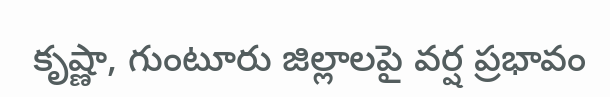కృష్ణా, గుంటూరు జిల్లాలపై వర్ష ప్రభావం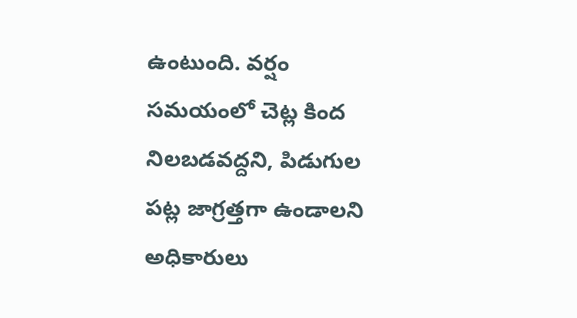ఉంటుంది. వర్షం సమయంలో చెట్ల కింద నిలబడవద్దని, పిడుగుల పట్ల జాగ్రత్తగా ఉండాలని అధికారులు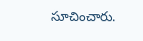సూచించారు.